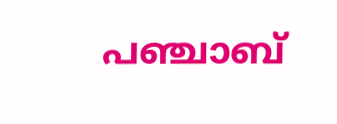പഞ്ചാബ്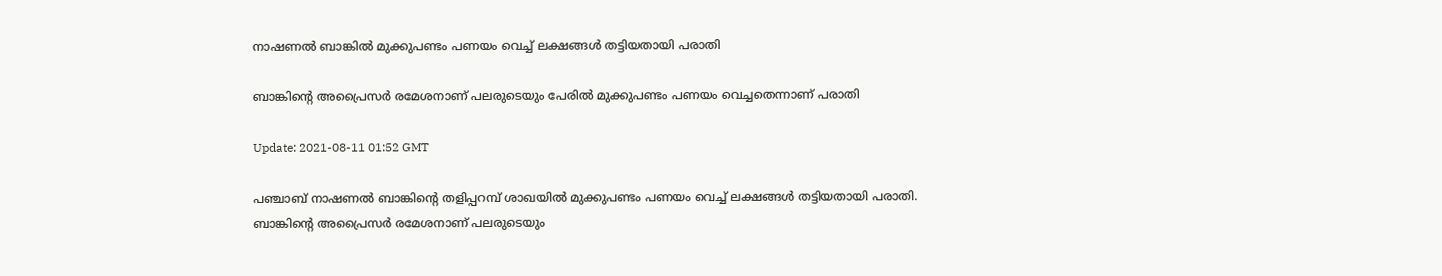നാഷണല്‍ ബാങ്കില്‍ മുക്കുപണ്ടം പണയം വെച്ച് ലക്ഷങ്ങള്‍ തട്ടിയതായി പരാതി

ബാങ്കിന്‍റെ അപ്രൈസര്‍ രമേശനാണ് പലരുടെയും പേരില്‍ മുക്കുപണ്ടം പണയം വെച്ചതെന്നാണ് പരാതി

Update: 2021-08-11 01:52 GMT

പഞ്ചാബ് നാഷണല്‍ ബാങ്കിന്‍റെ തളിപ്പറമ്പ് ശാഖയില്‍ മുക്കുപണ്ടം പണയം വെച്ച് ലക്ഷങ്ങള്‍ തട്ടിയതായി പരാതി. ബാങ്കിന്‍റെ അപ്രൈസര്‍ രമേശനാണ് പലരുടെയും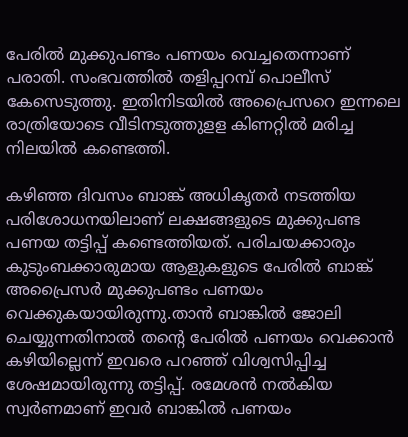പേരില്‍ മുക്കുപണ്ടം പണയം വെച്ചതെന്നാണ് പരാതി. സംഭവത്തില്‍ തളിപ്പറമ്പ് പൊലീസ് കേസെടുത്തു. ഇതിനിടയില്‍ അപ്രൈസറെ ഇന്നലെ രാത്രിയോടെ വീടിനടുത്തുളള കിണറ്റില്‍ മരിച്ച നിലയില്‍ കണ്ടെത്തി.

കഴിഞ്ഞ ദിവസം ബാങ്ക് അധികൃതര്‍ നടത്തിയ പരിശോധനയിലാണ് ലക്ഷങ്ങളുടെ മുക്കുപണ്ട പണയ തട്ടിപ്പ് കണ്ടെത്തിയത്. പരിചയക്കാരും കുടുംബക്കാരുമായ ആളുകളുടെ പേരില്‍ ബാങ്ക് അപ്രൈസര്‍ മുക്കുപണ്ടം പണയം വെക്കുകയായിരുന്നു.താന്‍ ബാങ്കില്‍ ജോലി ചെയ്യുന്നതിനാല്‍ തന്‍റെ പേരില്‍ പണയം വെക്കാന്‍ കഴിയില്ലെന്ന് ഇവരെ പറഞ്ഞ് വിശ്വസിപ്പിച്ച ശേഷമായിരുന്നു തട്ടിപ്പ്. രമേശൻ നൽകിയ സ്വർണമാണ് ഇവർ ബാങ്കില്‍ പണയം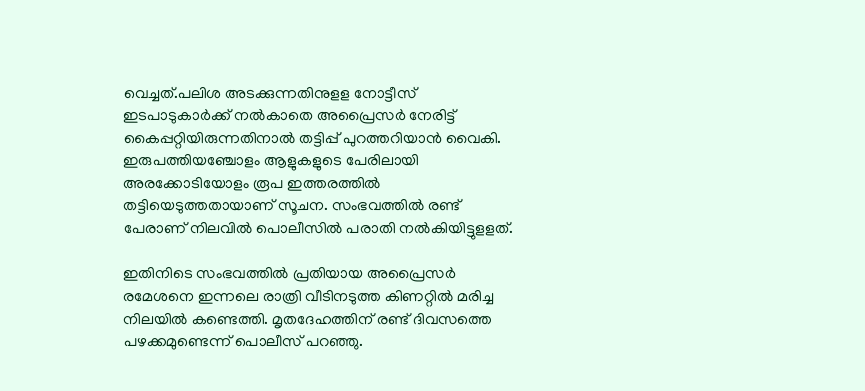വെച്ചത്.പലിശ അടക്കുന്നതിനുളള നോട്ടീസ് ഇടപാടുകാര്‍ക്ക് നല്‍കാതെ അപ്രൈസര്‍ നേരിട്ട് കൈപ്പറ്റിയിരുന്നതിനാല്‍ തട്ടിപ്പ് പുറത്തറിയാന്‍ വൈകി. ഇരുപത്തിയഞ്ചോളം ആളുകളുടെ പേരിലായി അരക്കോടിയോളം രൂപ ഇത്തരത്തില്‍ തട്ടിയെടുത്തതായാണ് സൂചന. സംഭവത്തില്‍ രണ്ട് പേരാണ് നിലവില്‍ പൊലീസില്‍ പരാതി നല്‍കിയിട്ടുളളത്.

ഇതിനിടെ സംഭവത്തില്‍ പ്രതിയായ അപ്രൈസര്‍ രമേശനെ ഇന്നലെ രാത്രി വീടിനടുത്ത കിണറ്റില്‍ മരിച്ച നിലയില്‍ കണ്ടെത്തി. മൃതദേഹത്തിന് രണ്ട് ദിവസത്തെ പഴക്കമുണ്ടെന്ന് പൊലീസ് പറഞ്ഞു.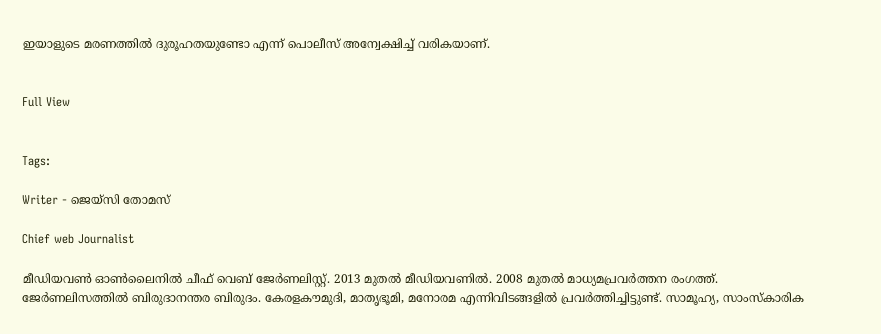ഇയാളുടെ മരണത്തില്‍ ദുരൂഹതയുണ്ടോ എന്ന് പൊലീസ് അന്വേക്ഷിച്ച് വരികയാണ്.


Full View


Tags:

Writer - ജെയ്സി തോമസ്

Chief web Journalist

മീഡിയവൺ ഓൺലൈനിൽ ചീഫ് വെബ് ജേർണലിസ്റ്റ്. 2013 മുതൽ മീഡിയവണിൽ. 2008 മുതൽ മാധ്യമപ്രവർത്തന രംഗത്ത്. ജേർണലിസത്തിൽ ബിരുദാനന്തര ബിരുദം. കേരളകൗമുദി, മാതൃഭൂമി, മനോരമ എന്നിവിടങ്ങളിൽ പ്രവർത്തിച്ചിട്ടുണ്ട്. സാമൂഹ്യ, സാംസ്‌കാരിക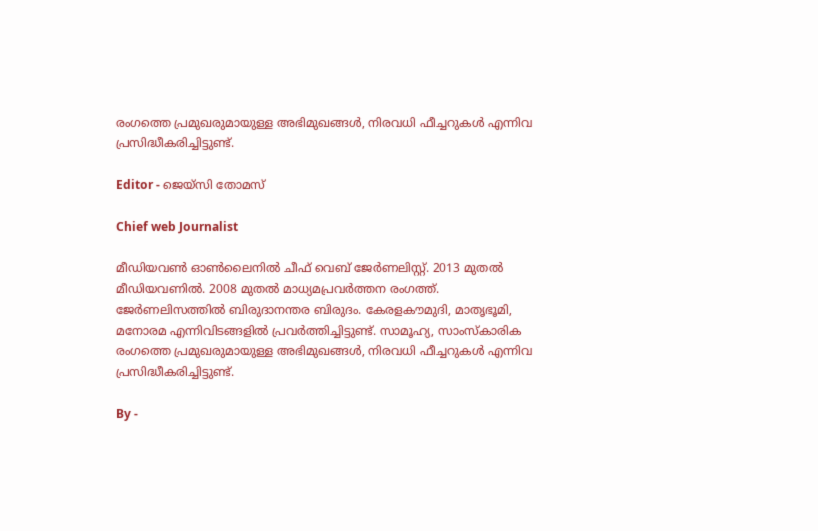രംഗത്തെ പ്രമുഖരുമായുള്ള അഭിമുഖങ്ങൾ, നിരവധി ഫീച്ചറുകൾ എന്നിവ പ്രസിദ്ധീകരിച്ചിട്ടുണ്ട്.

Editor - ജെയ്സി തോമസ്

Chief web Journalist

മീഡിയവൺ ഓൺലൈനിൽ ചീഫ് വെബ് ജേർണലിസ്റ്റ്. 2013 മുതൽ മീഡിയവണിൽ. 2008 മുതൽ മാധ്യമപ്രവർത്തന രംഗത്ത്. ജേർണലിസത്തിൽ ബിരുദാനന്തര ബിരുദം. കേരളകൗമുദി, മാതൃഭൂമി, മനോരമ എന്നിവിടങ്ങളിൽ പ്രവർത്തിച്ചിട്ടുണ്ട്. സാമൂഹ്യ, സാംസ്‌കാരിക രംഗത്തെ പ്രമുഖരുമായുള്ള അഭിമുഖങ്ങൾ, നിരവധി ഫീച്ചറുകൾ എന്നിവ പ്രസിദ്ധീകരിച്ചിട്ടുണ്ട്.

By -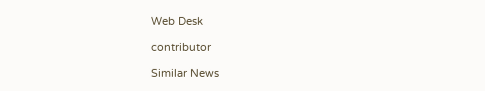Web Desk

contributor

Similar News